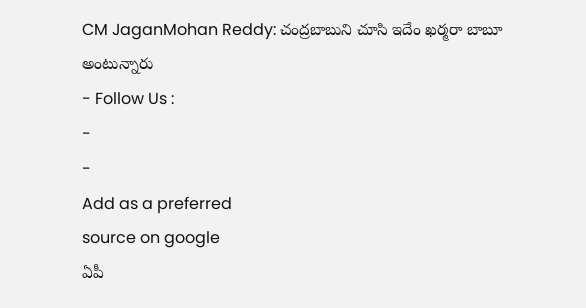CM JaganMohan Reddy: చంద్రబాబుని చూసి ఇదేం ఖర్మరా బాబూ అంటున్నారు
- Follow Us :
-
-
Add as a preferred
source on google
ఏపీ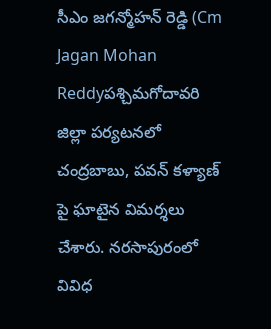సీఎం జగన్మోహన్ రెడ్డి (Cm Jagan Mohan Reddyపశ్చిమగోదావరి జిల్లా పర్యటనలో చంద్రబాబు, పవన్ కళ్యాణ్ పై ఘాటైన విమర్శలు చేశారు. నరసాపురంలో వివిధ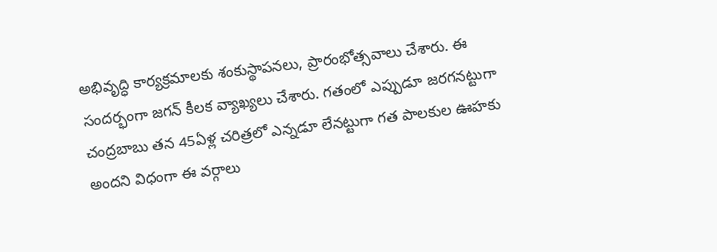అభివృద్ధి కార్యక్రమాలకు శంకుస్థాపనలు, ప్రారంభోత్సవాలు చేశారు. ఈ సందర్భంగా జగన్ కీలక వ్యాఖ్యలు చేశారు. గతంలో ఎప్పుడూ జరగనట్టుగా చంద్రబాబు తన 45ఏళ్ల చరిత్రలో ఎన్నడూ లేనట్టుగా గత పాలకుల ఊహకు అందని విధంగా ఈ వర్గాలు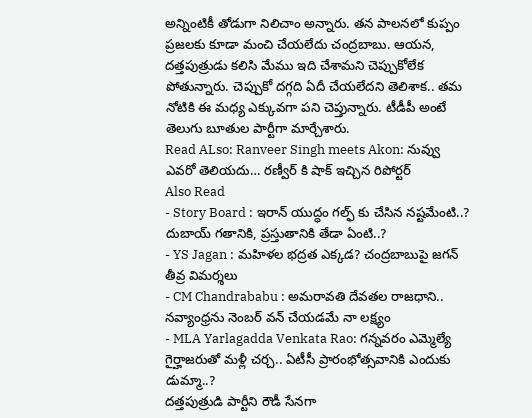అన్నింటికీ తోడుగా నిలిచాం అన్నారు. తన పాలనలో కుప్పం ప్రజలకు కూడా మంచి చేయలేదు చంద్రబాబు. ఆయన, దత్తపుత్రుడు కలిసి మేము ఇది చేశామని చెప్పుకోలేక పోతున్నారు. చెప్పుకో దగ్గది ఏదీ చేయలేదని తెలిశాక.. తమ నోటికి ఈ మధ్య ఎక్కువగా పని చెప్తున్నారు. టీడీపీ అంటే తెలుగు బూతుల పార్టీగా మార్చేశారు.
Read ALso: Ranveer Singh meets Akon: నువ్వు ఎవరో తెలియదు… రణ్వీర్ కి షాక్ ఇచ్చిన రిపోర్టర్
Also Read
- Story Board : ఇరాన్ యుద్ధం గల్ఫ్ కు చేసిన నష్టమేంటి..? దుబాయ్ గతానికి, ప్రస్తుతానికి తేడా ఏంటి..?
- YS Jagan : మహిళల భద్రత ఎక్కడ? చంద్రబాబుపై జగన్ తీవ్ర విమర్శలు
- CM Chandrababu : అమరావతి దేవతల రాజధాని.. నవ్యాంధ్రను నెంబర్ వన్ చేయడమే నా లక్ష్యం
- MLA Yarlagadda Venkata Rao: గన్నవరం ఎమ్మెల్యే గైర్హాజరుతో మళ్లీ చర్చ.. ఏటీసీ ప్రారంభోత్సవానికి ఎందుకు డుమ్మా..?
దత్తపుత్రుడి పార్టీని రౌడీ సేనగా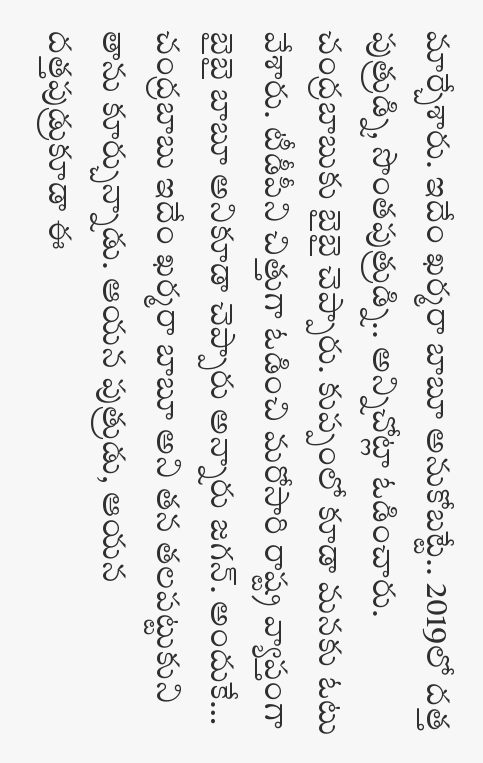మార్చేశారు. ఇదేం ఖర్మరా బాబూ అనుకోబట్టే.. 2019లో దత్త పుత్రుడ్ని, సొంతపుత్రుడ్ని.. అన్నిచోట్లా ఓడించారు. చంద్రబాబుకు బైబై చెప్పారు. కుప్పంలో కూడా మనకు ఓటు వేశారు. టీడీపీని చిత్తుగా ఓడించి మరోసారి రాష్ట్ర వ్యాప్తంగా బైబై బాబూ అనికూడా చెప్పారు అన్నారు జగన్. అందుకే… చంద్రబాబు ఇదేం ఖర్మరా బాబూ అని తన తలపట్టుకుని తాను కూర్చున్నాడు. ఆయన పుత్రుడు, ఆయన దత్తపుడ్రుకూడా ఈ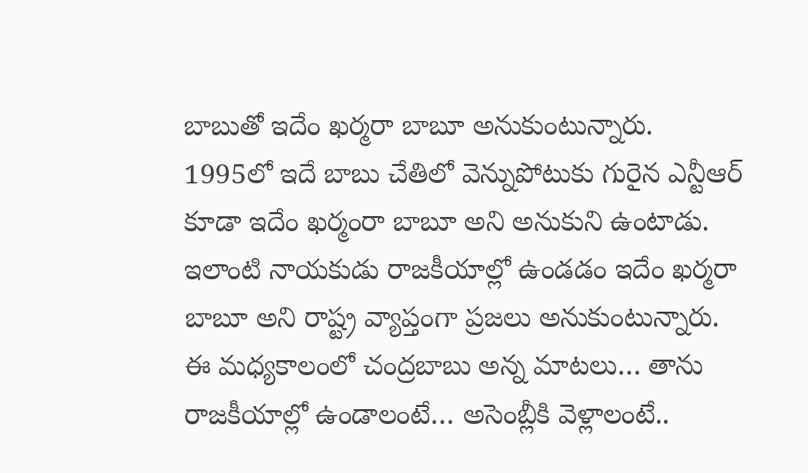బాబుతో ఇదేం ఖర్మరా బాబూ అనుకుంటున్నారు. 1995లో ఇదే బాబు చేతిలో వెన్నుపోటుకు గురైన ఎన్టీఆర్ కూడా ఇదేం ఖర్మంరా బాబూ అని అనుకుని ఉంటాడు. ఇలాంటి నాయకుడు రాజకీయాల్లో ఉండడం ఇదేం ఖర్మరా బాబూ అని రాష్ట్ర వ్యాప్తంగా ప్రజలు అనుకుంటున్నారు. ఈ మధ్యకాలంలో చంద్రబాబు అన్న మాటలు… తాను రాజకీయాల్లో ఉండాలంటే… అసెంబ్లీకి వెళ్లాలంటే..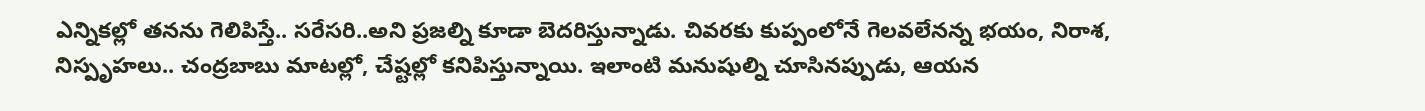ఎన్నికల్లో తనను గెలిపిస్తే.. సరేసరి..అని ప్రజల్ని కూడా బెదరిస్తున్నాడు. చివరకు కుప్పంలోనే గెలవలేనన్న భయం, నిరాశ, నిస్పృహలు.. చంద్రబాబు మాటల్లో, చేష్టల్లో కనిపిస్తున్నాయి. ఇలాంటి మనుషుల్ని చూసినప్పుడు, ఆయన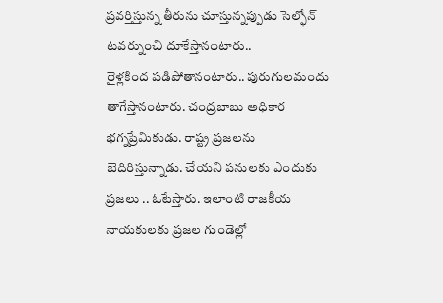ప్రవర్తిస్తున్న తీరును చూస్తున్నప్పుడు సెల్ఫోన్ టవర్నుంచి దూకేస్తానంటారు..
రైళ్లకింద పడిపోతానంటారు.. పురుగులమందు తాగేస్తానంటారు. చంద్రబాబు అధికార భగ్నప్రేమికుడు. రాష్ట్ర ప్రజలను బెదిరిస్తున్నాడు. చేయని పనులకు ఎందుకు ప్రజలు .. ఓటేస్తారు. ఇలాంటి రాజకీయ నాయకులకు ప్రజల గుండెల్లో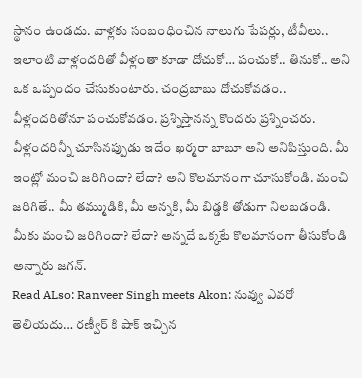స్థానం ఉండదు. వాళ్లకు సంబంధించిన నాలుగు పేపర్లు, టీవీలు.. ఇలాంటి వాళ్లందరితో వీళ్లంతా కూడా దోచుకో… పంచుకో.. తినుకో.. అని ఒక ఒప్పందం చేసుకుంటారు. చంద్రబాబు దోచుకోవడం.. వీళ్లందరితోనూ పంచుకోవడం. ప్రశ్నిస్తానన్న కొందరు ప్రశ్నించరు. వీళ్లందరిన్నీ చూసినప్పుడు ఇదేం ఖర్మరా బాబూ అని అనిపిస్తుంది. మీ ఇంట్లో మంచి జరిగిందా? లేదా? అని కొలమానంగా చూసుకోండి. మంచి జరిగితే.. మీ తమ్ముడికి, మీ అన్నకి, మీ బిడ్డకి తోడుగా నిలబడండి. మీకు మంచి జరిగిందా? లేదా? అన్నదే ఒక్కటే కొలమానంగా తీసుకోండి అన్నారు జగన్.
Read ALso: Ranveer Singh meets Akon: నువ్వు ఎవరో తెలియదు… రణ్వీర్ కి షాక్ ఇచ్చిన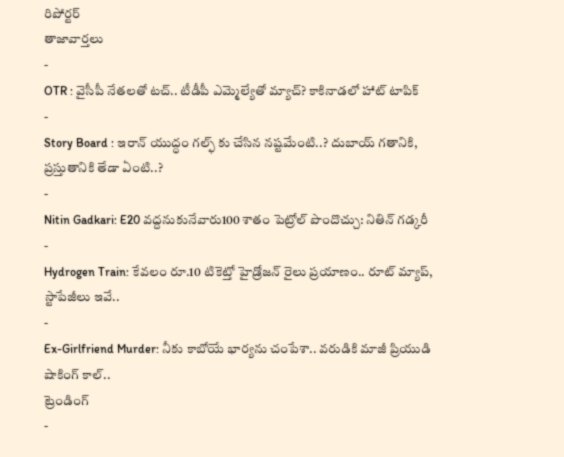రిపోర్టర్
తాజావార్తలు
-
OTR : వైసీపీ నేతలతో టచ్.. టీడీపీ ఎమ్మెల్యేతో మ్యాచ్? కాకినాడలో హాట్ టాపిక్
-
Story Board : ఇరాన్ యుద్ధం గల్ఫ్ కు చేసిన నష్టమేంటి..? దుబాయ్ గతానికి, ప్రస్తుతానికి తేడా ఏంటి..?
-
Nitin Gadkari: E20 వద్దనుకునేవారు100 శాతం పెట్రోల్ పొందొచ్చు: నితిన్ గడ్కరీ
-
Hydrogen Train: కేవలం రూ.10 టికెట్తో హైడ్రోజన్ రైలు ప్రయాణం.. రూట్ మ్యాప్, స్టాపేజీలు ఇవే..
-
Ex-Girlfriend Murder: నీకు కాబోయే భార్యను చంపేశా.. వరుడికి మాజీ ప్రియుడి షాకింగ్ కాల్..
ట్రెండింగ్
-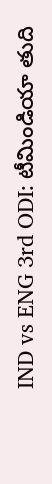IND vs ENG 3rd ODI: టీమిండియా తుది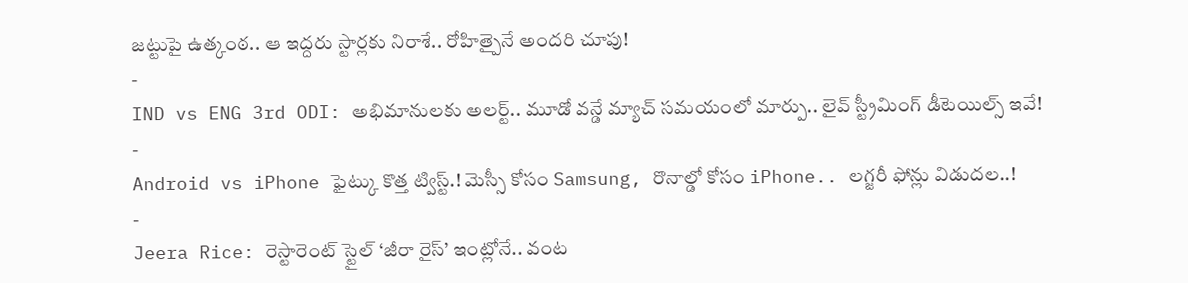జట్టుపై ఉత్కంఠ.. ఆ ఇద్దరు స్టార్లకు నిరాశే.. రోహిత్పైనే అందరి చూపు!
-
IND vs ENG 3rd ODI: అభిమానులకు అలర్ట్.. మూడో వన్డే మ్యాచ్ సమయంలో మార్పు.. లైవ్ స్ట్రీమింగ్ డీటెయిల్స్ ఇవే!
-
Android vs iPhone ఫైట్కు కొత్త ట్విస్ట్.! మెస్సీ కోసం Samsung, రొనాల్డో కోసం iPhone.. లగ్జరీ ఫోన్లు విడుదల..!
-
Jeera Rice: రెస్టారెంట్ స్టైల్ ‘జీరా రైస్’ ఇంట్లోనే.. వంట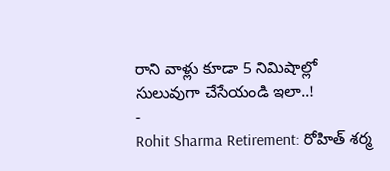రాని వాళ్లు కూడా 5 నిమిషాల్లో సులువుగా చేసేయండి ఇలా..!
-
Rohit Sharma Retirement: రోహిత్ శర్మ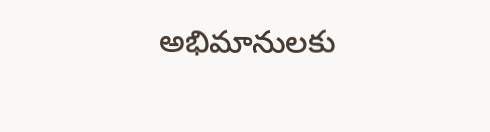అభిమానులకు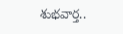శుభవార్త..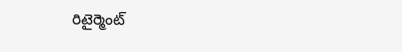రిటైర్మెంట్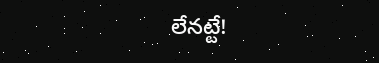లేనట్టే!